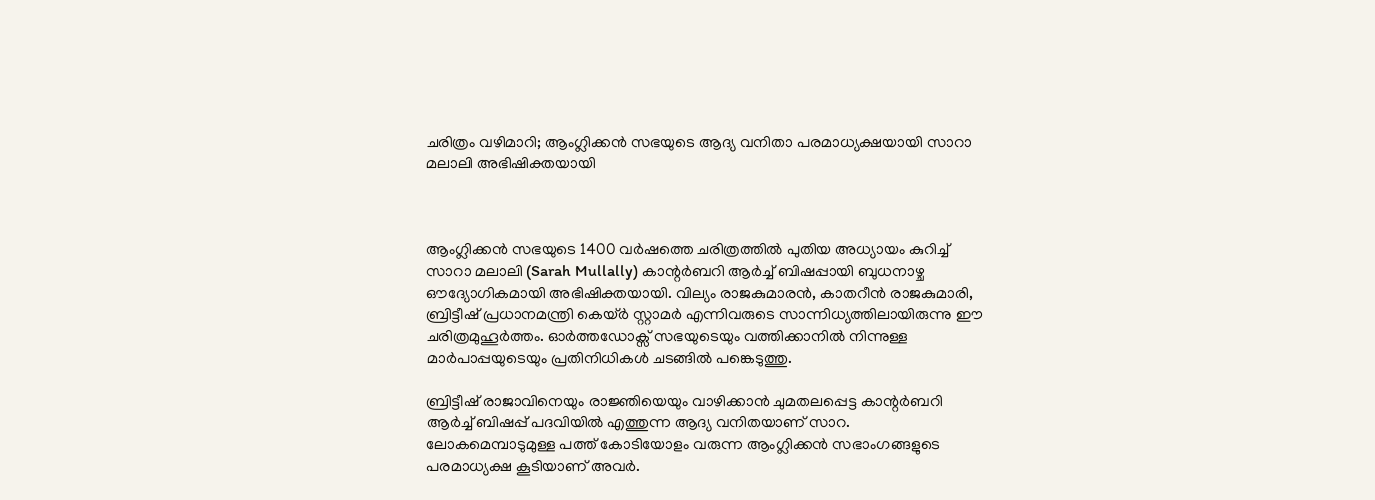ചരിത്രം വഴിമാറി; ആംഗ്ലിക്കൻ സഭയുടെ ആദ്യ വനിതാ പരമാധ്യക്ഷയായി സാറാ മലാലി അഭിഷിക്തയായി



ആംഗ്ലിക്കൻ സഭയുടെ 1400 വർഷത്തെ ചരിത്രത്തിൽ പുതിയ അധ്യായം കുറിച്ച് സാറാ മലാലി (Sarah Mullally) കാന്റർബറി ആർച്ച് ബിഷപ്പായി ബുധനാഴ്ച ഔദ്യോഗികമായി അഭിഷിക്തയായി. വില്യം രാജകുമാരൻ, കാതറീൻ രാജകുമാരി, ബ്രിട്ടീഷ് പ്രധാനമന്ത്രി കെയ്ർ സ്റ്റാമർ എന്നിവരുടെ സാന്നിധ്യത്തിലായിരുന്നു ഈ ചരിത്രമുഹൂർത്തം. ഓർത്തഡോക്സ് സഭയുടെയും വത്തിക്കാനിൽ നിന്നുള്ള മാർപാപ്പയുടെയും പ്രതിനിധികൾ ചടങ്ങിൽ പങ്കെടുത്തു.

ബ്രിട്ടീഷ് രാജാവിനെയും രാജ്ഞിയെയും വാഴിക്കാൻ ചുമതലപ്പെട്ട കാന്റർബറി ആർച്ച് ബിഷപ്പ് പദവിയിൽ എത്തുന്ന ആദ്യ വനിതയാണ് സാറ. ലോകമെമ്പാടുമുള്ള പത്ത് കോടിയോളം വരുന്ന ആംഗ്ലിക്കൻ സഭാംഗങ്ങളുടെ പരമാധ്യക്ഷ കൂടിയാണ് അവർ.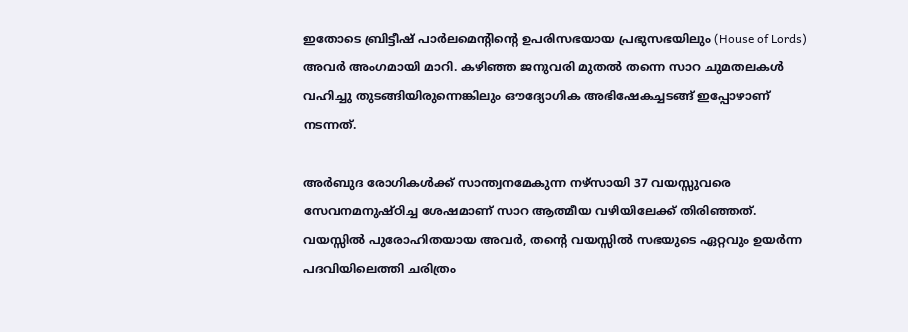ഇതോടെ ബ്രിട്ടീഷ് പാർലമെന്റിന്റെ ഉപരിസഭയായ പ്രഭുസഭയിലും (House of Lords) അവർ അംഗമായി മാറി. കഴിഞ്ഞ ജനുവരി മുതൽ തന്നെ സാറ ചുമതലകൾ വഹിച്ചു തുടങ്ങിയിരുന്നെങ്കിലും ഔദ്യോഗിക അഭിഷേകച്ചടങ്ങ് ഇപ്പോഴാണ് നടന്നത്.

അർബുദ രോഗികൾക്ക് സാന്ത്വനമേകുന്ന നഴ്‌സായി 37 വയസ്സുവരെ സേവനമനുഷ്ഠിച്ച ശേഷമാണ് സാറ ആത്മീയ വഴിയിലേക്ക് തിരിഞ്ഞത്. വയസ്സിൽ പുരോഹിതയായ അവർ, തന്റെ വയസ്സിൽ സഭയുടെ ഏറ്റവും ഉയർന്ന പദവിയിലെത്തി ചരിത്രം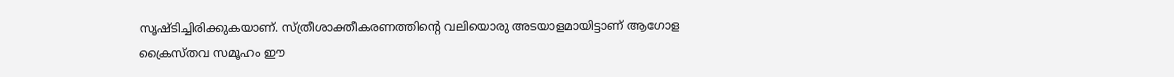സൃഷ്ടിച്ചിരിക്കുകയാണ്. സ്ത്രീശാക്തീകരണത്തിന്റെ വലിയൊരു അടയാളമായിട്ടാണ് ആഗോള ക്രൈസ്തവ സമൂഹം ഈ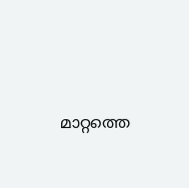മാറ്റത്തെ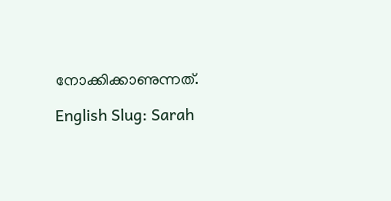നോക്കിക്കാണുന്നത്.

English Slug: Sarah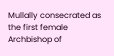Mullally consecrated as the first female Archbishop of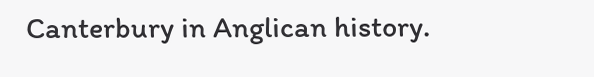Canterbury in Anglican history.